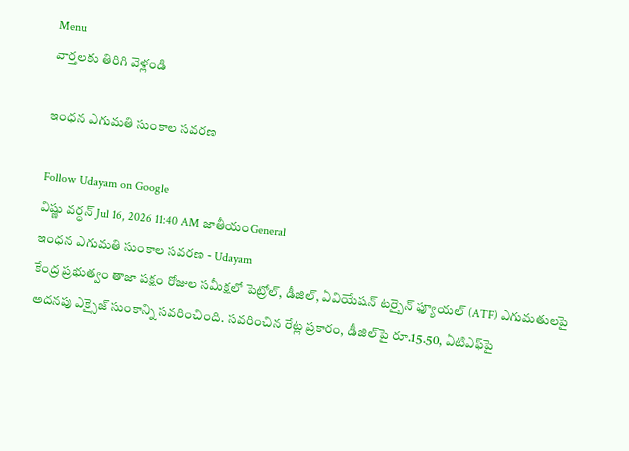Menu
వార్తలకు తిరిగి వెళ్లండి

ఇంధన ఎగుమతి సుంకాల సవరణ

Follow Udayam on Google
విష్ణు వర్ధన్ Jul 16, 2026 11:40 AM జాతీయంGeneral
ఇంధన ఎగుమతి సుంకాల సవరణ - Udayam
కేంద్ర ప్రభుత్వం తాజా పక్షం రోజుల సమీక్షలో పెట్రోల్, డీజిల్, ఏవియేషన్ టర్బైన్ ఫ్యూయల్ (ATF) ఎగుమతులపై అదనపు ఎక్సైజ్ సుంకాన్ని సవరించింది. సవరించిన రేట్ల ప్రకారం, డీజిల్‌పై రూ.15.50, ఏటిఎఫ్‌పై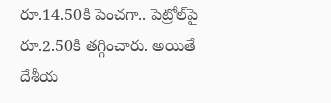రూ.14.50కి పెంచగా.. పెట్రోల్‌పై రూ.2.50కి తగ్గించారు. అయితే దేశీయ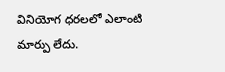వినియోగ ధరలలో ఎలాంటి మార్పు లేదు.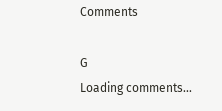Comments

G
Loading comments...